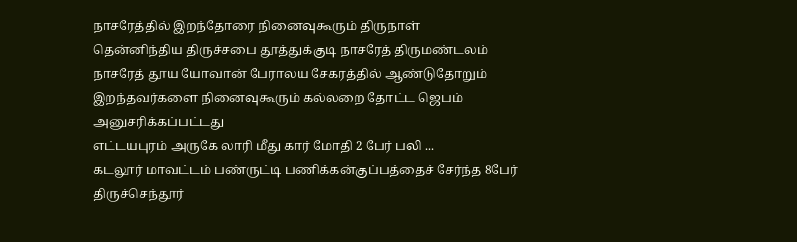நாசரேத்தில் இறந்தோரை நினைவுகூரும் திருநாள்
தென்னிந்திய திருச்சபை தூத்துக்குடி நாசரேத் திருமண்டலம் நாசரேத் தூய யோவான் பேராலய சேகரத்தில் ஆண்டுதோறும் இறந்தவர்களை நினைவுகூரும் கல்லறை தோட்ட ஜெபம் அனுசரிக்கப்பட்டது
எட்டயபுரம் அருகே லாரி மீது கார் மோதி 2 பேர் பலி ...
கடலூர் மாவட்டம் பண்ருட்டி பணிக்கன்குப்பத்தைச் சேர்ந்த 8பேர் திருச்செந்தூர்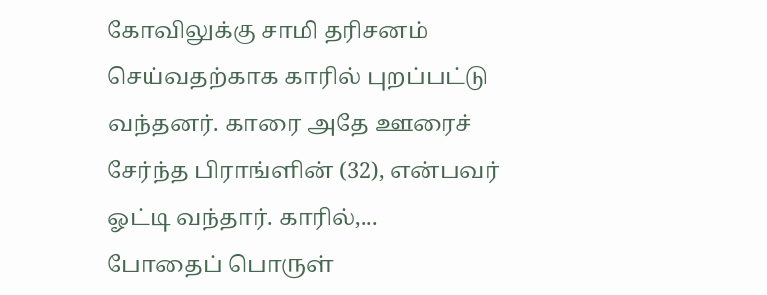கோவிலுக்கு சாமி தரிசனம் செய்வதற்காக காரில் புறப்பட்டு வந்தனர். காரை அதே ஊரைச் சேர்ந்த பிராங்ளின் (32), என்பவர் ஓட்டி வந்தார். காரில்,...
போதைப் பொருள்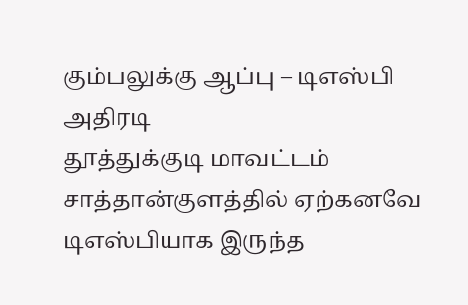கும்பலுக்கு ஆப்பு – டிஎஸ்பி அதிரடி
தூத்துக்குடி மாவட்டம் சாத்தான்குளத்தில் ஏற்கனவே டிஎஸ்பியாக இருந்த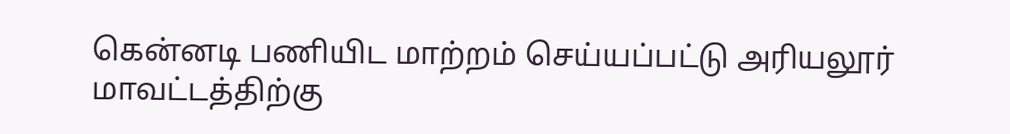கென்னடி பணியிட மாற்றம் செய்யப்பட்டு அரியலூர் மாவட்டத்திற்கு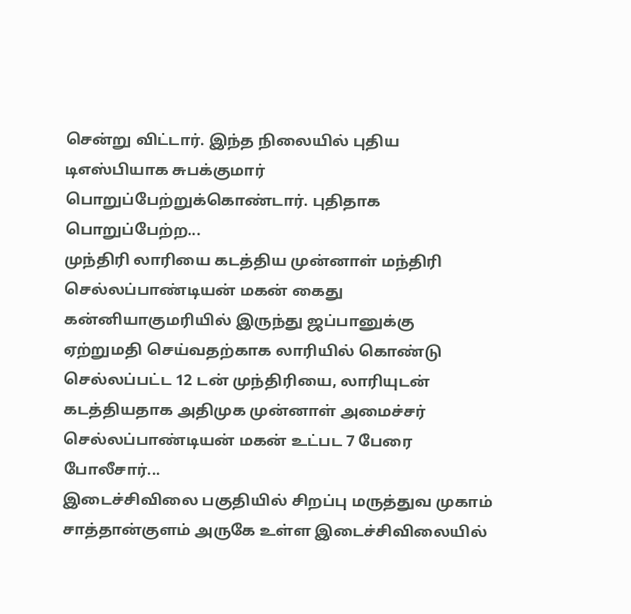சென்று விட்டார். இந்த நிலையில் புதிய டிஎஸ்பியாக சுபக்குமார் பொறுப்பேற்றுக்கொண்டார். புதிதாக பொறுப்பேற்ற...
முந்திரி லாரியை கடத்திய முன்னாள் மந்திரி செல்லப்பாண்டியன் மகன் கைது
கன்னியாகுமரியில் இருந்து ஜப்பானுக்கு ஏற்றுமதி செய்வதற்காக லாரியில் கொண்டு செல்லப்பட்ட 12 டன் முந்திரியை, லாரியுடன் கடத்தியதாக அதிமுக முன்னாள் அமைச்சர் செல்லப்பாண்டியன் மகன் உட்பட 7 பேரை போலீசார்...
இடைச்சிவிலை பகுதியில் சிறப்பு மருத்துவ முகாம்
சாத்தான்குளம் அருகே உள்ள இடைச்சிவிலையில்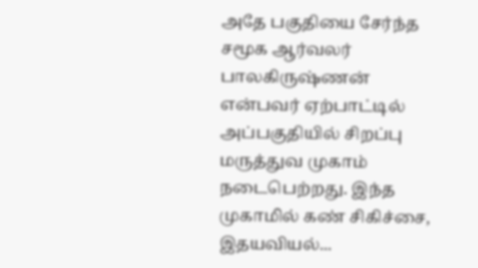அதே பகுதியை சேர்ந்த சமூக ஆர்வலர் பாலகிருஷ்ணன் என்பவர் ஏற்பாட்டில் அப்பகுதியில் சிறப்பு மருத்துவ முகாம் நடைபெற்றது. இந்த முகாமில் கண் சிகிச்சை, இதயவியல்...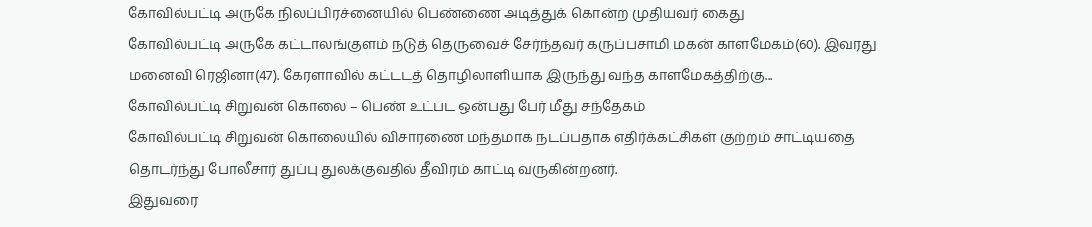கோவில்பட்டி அருகே நிலப்பிரச்னையில் பெண்ணை அடித்துக் கொன்ற முதியவர் கைது
கோவில்பட்டி அருகே கட்டாலங்குளம் நடுத் தெருவைச் சேர்ந்தவர் கருப்பசாமி மகன் காளமேகம்(60). இவரது மனைவி ரெஜினா(47). கேரளாவில் கட்டடத் தொழிலாளியாக இருந்து வந்த காளமேகத்திற்கு...
கோவில்பட்டி சிறுவன் கொலை – பெண் உட்பட ஒன்பது பேர் மீது சந்தேகம்
கோவில்பட்டி சிறுவன் கொலையில் விசாரணை மந்தமாக நடப்பதாக எதிர்க்கட்சிகள் குற்றம் சாட்டியதை தொடர்ந்து போலீசார் துப்பு துலக்குவதில் தீவிரம் காட்டி வருகின்றனர்.
இதுவரை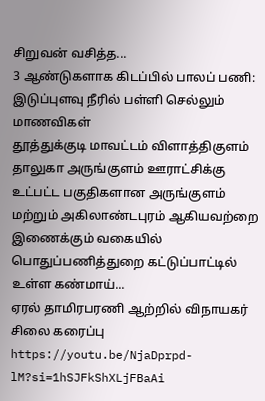சிறுவன் வசித்த...
3 ஆண்டுகளாக கிடப்பில் பாலப் பணி: இடுப்புளவு நீரில் பள்ளி செல்லும் மாணவிகள்
தூத்துக்குடி மாவட்டம் விளாத்திகுளம் தாலுகா அருங்குளம் ஊராட்சிக்கு உட்பட்ட பகுதிகளான அருங்குளம் மற்றும் அகிலாண்டபுரம் ஆகியவற்றை இணைக்கும் வகையில் பொதுப்பணித்துறை கட்டுப்பாட்டில் உள்ள கண்மாய்...
ஏரல் தாமிரபரணி ஆற்றில் விநாயகர் சிலை கரைப்பு
https://youtu.be/NjaDprpd-lM?si=1hSJFkShXLjFBaAi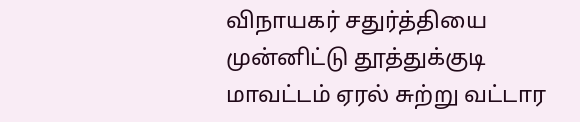விநாயகர் சதுர்த்தியை முன்னிட்டு தூத்துக்குடி மாவட்டம் ஏரல் சுற்று வட்டார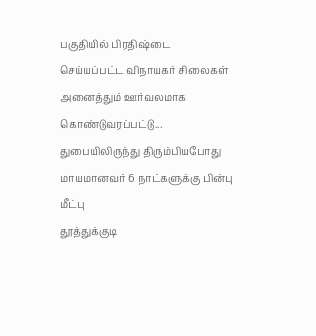பகுதியில் பிரதிஷ்டை செய்யப்பட்ட விநாயகர் சிலைகள் அனைத்தும் ஊர்வலமாக கொண்டுவரப்பட்டு...
துபையிலிருந்து திரும்பியபோது மாயமானவர் 6 நாட்களுக்கு பின்பு மீட்பு
தூத்துக்குடி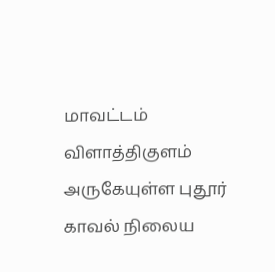மாவட்டம் விளாத்திகுளம் அருகேயுள்ள புதூர் காவல் நிலைய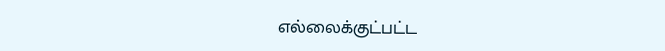எல்லைக்குட்பட்ட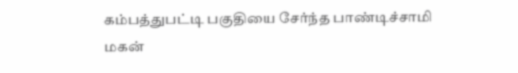கம்பத்துபட்டி பகுதியை சேர்ந்த பாண்டிச்சாமி மகன்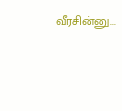வீரசின்னு...